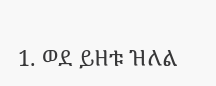1. ወደ ይዘቱ ዝለል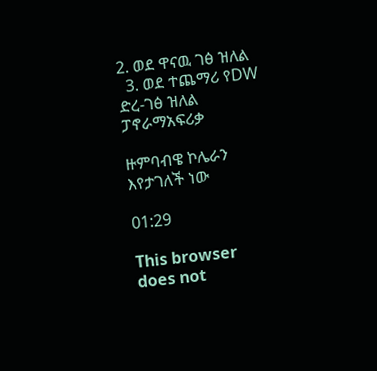2. ወደ ዋናዉ ገፅ ዝለል
  3. ወደ ተጨማሪ የDW ድረ-ገፅ ዝለል
ፓኖራማአፍሪቃ

ዙምባብዌ ኮሌራን እየታገለች ነው

01:29

This browser does not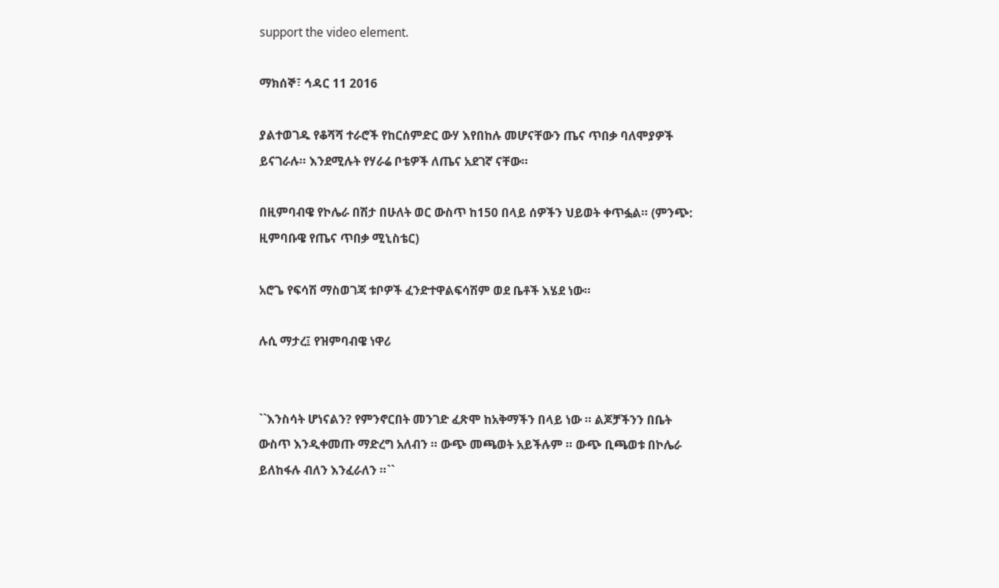support the video element.

ማክሰኞ፣ ኅዳር 11 2016

ያልተወገዱ የቆሻሻ ተራሮች የከርሰምድር ውሃ እየበከሉ መሆናቸውን ጤና ጥበቃ ባለሞያዎች ይናገራሉ። እንደሚሉት የሃራሬ ቦቴዎች ለጤና አደገኛ ናቸው።

በዚምባብዌ የኮሌራ በሽታ በሁለት ወር ውስጥ ከ150 በላይ ሰዎችን ህይወት ቀጥፏል። (ምንጭ: ዚምባቡዌ የጤና ጥበቃ ሚኒስቴር)

አሮጌ የፍሳሽ ማስወገጃ ቱቦዎች ፈንድተዋልፍሳሽም ወደ ቤቶች እሄደ ነው።

ሉሲ ማታረ፤ የዝምባብዌ ነዋሪ


``እንስሳት ሆነናልን? የምንኖርበት መንገድ ፈጽሞ ከአቅማችን በላይ ነው ። ልጆቻችንን በቤት ውስጥ እንዲቀመጡ ማድረግ አለብን ። ውጭ መጫወት አይችሉም ። ውጭ ቢጫወቱ በኮሌራ ይለከፋሉ ብለን እንፈራለን ።``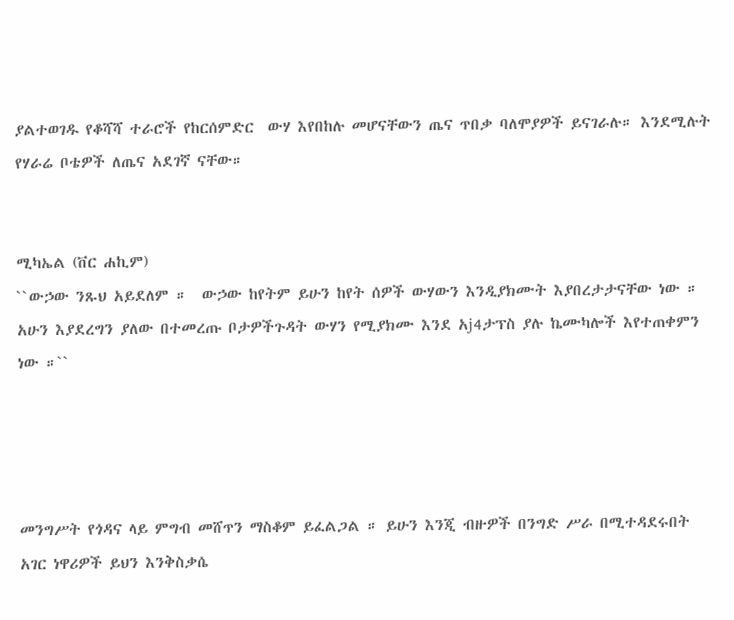ያልተወገዱ የቆሻሻ ተራሮች የከርሰምድር  ውሃ እየበከሉ መሆናቸውን ጤና ጥበቃ ባለሞያዎች ይናገራሉ። እንደሚሉት የሃራሬ ቦቴዎች ለጤና አደገኛ ናቸው።


ሚካኤል (ቨር ሐኪም)
``ውኃው ንጹህ አይደለም ።  ውኃው ከየትም ይሁን ከየት ሰዎች ውሃውን እንዲያክሙት እያበረታታናቸው ነው ። አሁን እያደረግን ያለው በተመረጡ ቦታዎችጉዳት ውሃን የሚያክሙ እንደ አj4ታፕስ ያሉ ኬሙካሎች እየተጠቀምን ነው ።``




መንግሥት የጎዳና ላይ ምግብ መሸጥን ማስቆም ይፈልጋል ። ይሁን እንጂ ብዙዎች በንግድ ሥራ በሚተዳደሩበት አገር ነዋሪዎች ይህን እንቅስቃሴ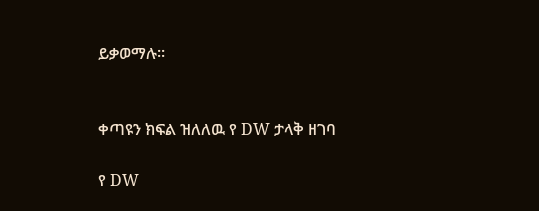ይቃወማሉ።


ቀጣዩን ክፍል ዝለለዉ የ DW ታላቅ ዘገባ

የ DW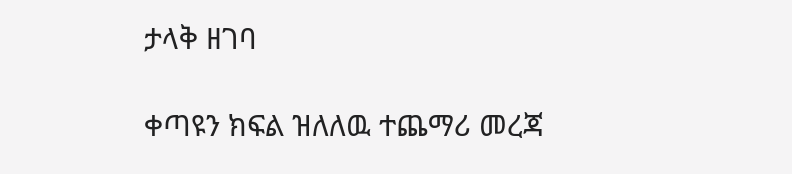ታላቅ ዘገባ

ቀጣዩን ክፍል ዝለለዉ ተጨማሪ መረጃ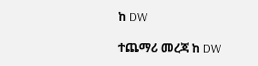ከ DW

ተጨማሪ መረጃ ከ DW